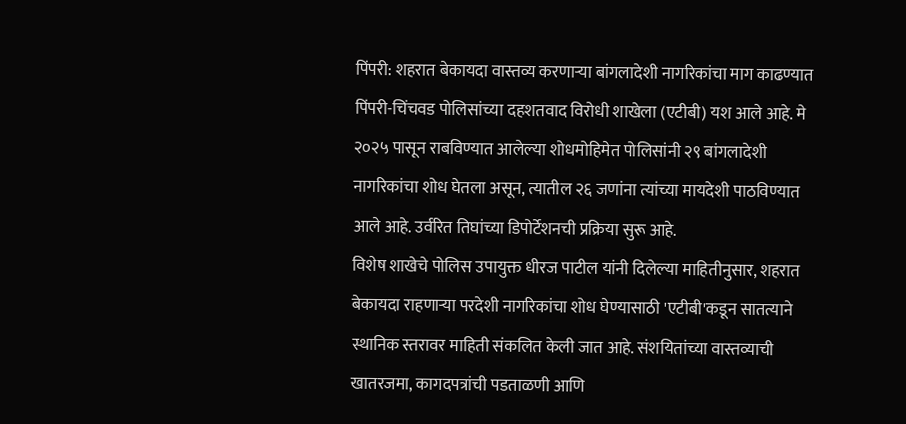पिंपरी: शहरात बेकायदा वास्तव्य करणाऱ्या बांगलादेशी नागरिकांचा माग काढण्यात पिंपरी-चिंचवड पोलिसांच्या दहशतवाद विरोधी शाखेला (एटीबी) यश आले आहे. मे २०२५ पासून राबविण्यात आलेल्या शोधमोहिमेत पोलिसांनी २९ बांगलादेशी नागरिकांचा शोध घेतला असून, त्यातील २६ जणांना त्यांच्या मायदेशी पाठविण्यात आले आहे. उर्वरित तिघांच्या डिपोर्टेशनची प्रक्रिया सुरू आहे.
विशेष शाखेचे पोलिस उपायुक्त धीरज पाटील यांनी दिलेल्या माहितीनुसार, शहरात बेकायदा राहणाऱ्या परदेशी नागरिकांचा शोध घेण्यासाठी 'एटीबी'कडून सातत्याने स्थानिक स्तरावर माहिती संकलित केली जात आहे. संशयितांच्या वास्तव्याची खातरजमा, कागदपत्रांची पडताळणी आणि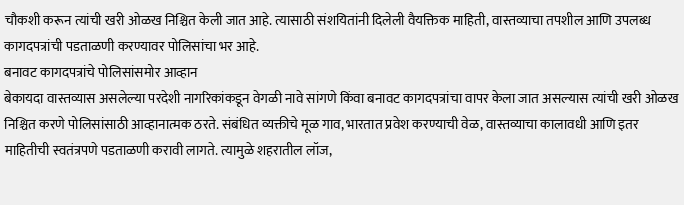चौकशी करून त्यांची खरी ओळख निश्चित केली जात आहे. त्यासाठी संशयितांनी दिलेली वैयक्तिक माहिती, वास्तव्याचा तपशील आणि उपलब्ध कागदपत्रांची पडताळणी करण्यावर पोलिसांचा भर आहे.
बनावट कागदपत्रांचे पोलिसांसमोर आव्हान
बेकायदा वास्तव्यास असलेल्या परदेशी नागरिकांकडून वेगळी नावे सांगणे किंवा बनावट कागदपत्रांचा वापर केला जात असल्यास त्यांची खरी ओळख निश्चित करणे पोलिसांसाठी आव्हानात्मक ठरते. संबंधित व्यक्तीचे मूळ गाव, भारतात प्रवेश करण्याची वेळ, वास्तव्याचा कालावधी आणि इतर माहितीची स्वतंत्रपणे पडताळणी करावी लागते. त्यामुळे शहरातील लॉज,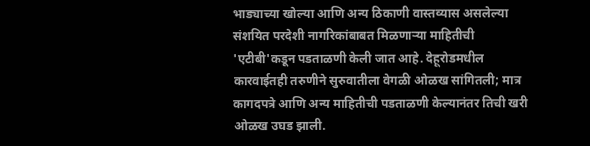भाड्याच्या खोल्या आणि अन्य ठिकाणी वास्तव्यास असलेल्या संशयित परदेशी नागरिकांबाबत मिळणाऱ्या माहितीची 'एटीबी'कडून पडताळणी केली जात आहे. देहूरोडमधील कारवाईतही तरुणीने सुरुवातीला वेगळी ओळख सांगितली; मात्र कागदपत्रे आणि अन्य माहितीची पडताळणी केल्यानंतर तिची खरी ओळख उघड झाली.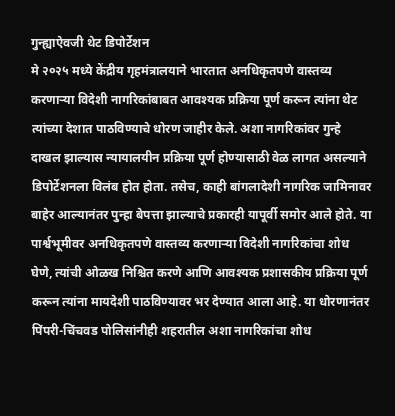गुन्ह्याऐवजी थेट डिपोर्टेशन
मे २०२५ मध्ये केंद्रीय गृहमंत्रालयाने भारतात अनधिकृतपणे वास्तव्य करणाऱ्या विदेशी नागरिकांबाबत आवश्यक प्रक्रिया पूर्ण करून त्यांना थेट त्यांच्या देशात पाठविण्याचे धोरण जाहीर केले. अशा नागरिकांवर गुन्हे दाखल झाल्यास न्यायालयीन प्रक्रिया पूर्ण होण्यासाठी वेळ लागत असल्याने डिपोर्टेशनला विलंब होत होता. तसेच, काही बांगलादेशी नागरिक जामिनावर बाहेर आल्यानंतर पुन्हा बेपत्ता झाल्याचे प्रकारही यापूर्वी समोर आले होते. या पार्श्वभूमीवर अनधिकृतपणे वास्तव्य करणाऱ्या विदेशी नागरिकांचा शोध घेणे, त्यांची ओळख निश्चित करणे आणि आवश्यक प्रशासकीय प्रक्रिया पूर्ण करून त्यांना मायदेशी पाठविण्यावर भर देण्यात आला आहे. या धोरणानंतर पिंपरी-चिंचवड पोलिसांनीही शहरातील अशा नागरिकांचा शोध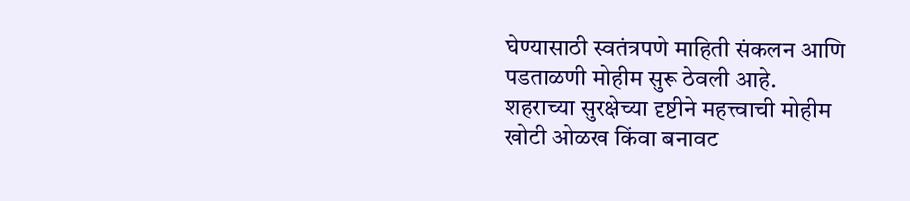घेण्यासाठी स्वतंत्रपणे माहिती संकलन आणि पडताळणी मोहीम सुरू ठेवली आहे.
शहराच्या सुरक्षेच्या दृष्टीने महत्त्वाची मोहीम
खोटी ओळख किंवा बनावट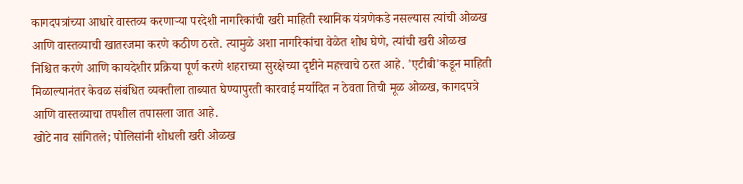कागदपत्रांच्या आधारे वास्तव्य करणाऱ्या परदेशी नागरिकांची खरी माहिती स्थानिक यंत्रणेकडे नसल्यास त्यांची ओळख आणि वास्तव्याची खातरजमा करणे कठीण ठरते. त्यामुळे अशा नागरिकांचा वेळेत शोध घेणे, त्यांची खरी ओळख निश्चित करणे आणि कायदेशीर प्रक्रिया पूर्ण करणे शहराच्या सुरक्षेच्या दृष्टीने महत्त्वाचे ठरत आहे. 'एटीबी'कडून माहिती मिळाल्यानंतर केवळ संबंधित व्यक्तीला ताब्यात घेण्यापुरती कारवाई मर्यादित न ठेवता तिची मूळ ओळख, कागदपत्रे आणि वास्तव्याचा तपशील तपासला जात आहे.
खोटे नाव सांगितले; पोलिसांनी शोधली खरी ओळख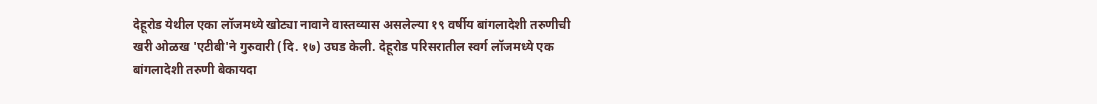देहूरोड येथील एका लॉजमध्ये खोट्या नावाने वास्तव्यास असलेल्या १९ वर्षीय बांगलादेशी तरुणीची खरी ओळख 'एटीबी'ने गुरुवारी (दि. १७) उघड केली. देहूरोड परिसरातील स्वर्ग लॉजमध्ये एक बांगलादेशी तरुणी बेकायदा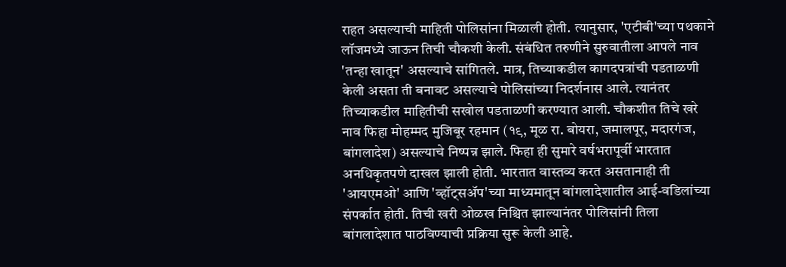राहत असल्याची माहिती पोलिसांना मिळाली होती. त्यानुसार, 'एटीबी'च्या पथकाने लॉजमध्ये जाऊन तिची चौकशी केली. संबंधित तरुणीने सुरुवातीला आपले नाव 'तन्हा खातून' असल्याचे सांगितले. मात्र, तिच्याकडील कागदपत्रांची पडताळणी केली असता ती बनावट असल्याचे पोलिसांच्या निदर्शनास आले. त्यानंतर तिच्याकडील माहितीची सखोल पडताळणी करण्यात आली. चौकशीत तिचे खरे नाव फिहा मोहम्मद मुजिबूर रहमान (१९, मूळ रा. बोयरा, जमालपूर, मदारगंज, बांगलादेश) असल्याचे निष्पन्न झाले. फिहा ही सुमारे वर्षभरापूर्वी भारतात अनधिकृतपणे दाखल झाली होती. भारतात वास्तव्य करत असतानाही ती 'आयएमओ' आणि 'व्हॉट्सॲप'च्या माध्यमातून बांगलादेशातील आई-वडिलांच्या संपर्कात होती. तिची खरी ओळख निश्चित झाल्यानंतर पोलिसांनी तिला बांगलादेशात पाठविण्याची प्रक्रिया सुरू केली आहे.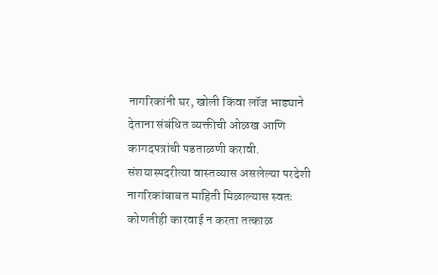नागरिकांनी घर, खोली किंवा लॉज भाड्याने देताना संबंधित व्यक्तीची ओळख आणि कागदपत्रांची पडताळणी करावी. संशयास्पदरीत्या वास्तव्यास असलेल्या परदेशी नागरिकांबाबत माहिती मिळाल्यास स्वतः कोणतीही कारवाई न करता तत्काळ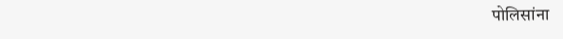पोलिसांना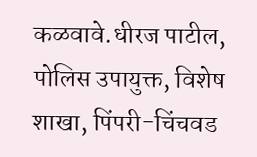कळवावे.धीरज पाटील, पोलिस उपायुक्त, विशेष शाखा, पिंपरी-चिंचवड